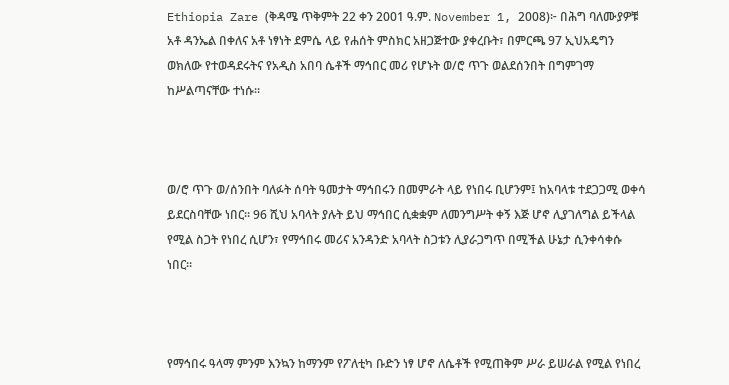Ethiopia Zare (ቅዳሜ ጥቅምት 22 ቀን 2001 ዓ.ም. November 1, 2008)፦ በሕግ ባለሙያዎቹ አቶ ዳንኤል በቀለና አቶ ነፃነት ደምሴ ላይ የሐሰት ምስክር አዘጋጅተው ያቀረቡት፣ በምርጫ 97 ኢህአዴግን ወክለው የተወዳደሩትና የአዲስ አበባ ሴቶች ማኅበር መሪ የሆኑት ወ/ሮ ጥጉ ወልደሰንበት በግምገማ ከሥልጣናቸው ተነሱ።



ወ/ሮ ጥጉ ወ/ሰንበት ባለፉት ሰባት ዓመታት ማኅበሩን በመምራት ላይ የነበሩ ቢሆንም፤ ከአባላቱ ተደጋጋሚ ወቀሳ ይደርስባቸው ነበር። 96 ሺህ አባላት ያሉት ይህ ማኅበር ሲቋቋም ለመንግሥት ቀኝ እጅ ሆኖ ሊያገለግል ይችላል የሚል ስጋት የነበረ ሲሆን፣ የማኅበሩ መሪና አንዳንድ አባላት ስጋቱን ሊያራጋግጥ በሚችል ሁኔታ ሲንቀሳቀሱ ነበር።



የማኅበሩ ዓላማ ምንም እንኳን ከማንም የፖለቲካ ቡድን ነፃ ሆኖ ለሴቶች የሚጠቅም ሥራ ይሠራል የሚል የነበረ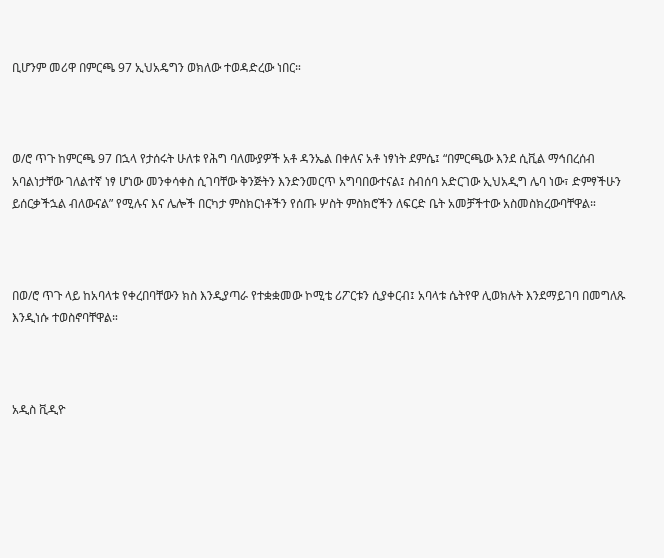ቢሆንም መሪዋ በምርጫ 97 ኢህአዴግን ወክለው ተወዳድረው ነበር።



ወ/ሮ ጥጉ ከምርጫ 97 በኋላ የታሰሩት ሁለቱ የሕግ ባለሙያዎች አቶ ዳንኤል በቀለና አቶ ነፃነት ደምሴ፤ “በምርጫው እንደ ሲቪል ማኅበረሰብ አባልነታቸው ገለልተኛ ነፃ ሆነው መንቀሳቀስ ሲገባቸው ቅንጅትን እንድንመርጥ አግባበውተናል፤ ስብሰባ አድርገው ኢህአዲግ ሌባ ነው፣ ድምፃችሁን ይሰርቃችኋል ብለውናል” የሚሉና እና ሌሎች በርካታ ምስክርነቶችን የሰጡ ሦስት ምስክሮችን ለፍርድ ቤት አመቻችተው አስመስክረውባቸዋል።



በወ/ሮ ጥጉ ላይ ከአባላቱ የቀረበባቸውን ክስ እንዲያጣራ የተቋቋመው ኮሚቴ ሪፖርቱን ሲያቀርብ፤ አባላቱ ሴትየዋ ሊወክሉት እንደማይገባ በመግለጹ እንዲነሱ ተወስኖባቸዋል።



አዲስ ቪዲዮ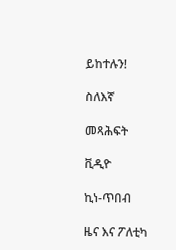ይከተሉን!

ስለእኛ

መጻሕፍት

ቪዲዮ

ኪነ-ጥበብ

ዜና እና ፖለቲካ